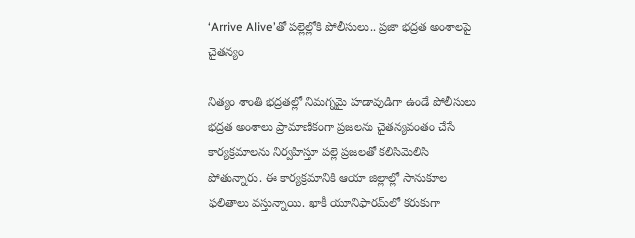‘Arrive Alive’తో పల్లెల్లోకి పోలీసులు.. ప్రజా భద్రత అంశాలపై చైతన్యం

నిత్యం శాంతి భద్రతల్లో నిమగ్నమై హడావుడిగా ఉండే పోలీసులు భద్రత అంశాలు ప్రామాణికంగా ప్రజలను చైతన్యవంతం చేసే కార్యక్రమాలను నిర్వహిస్తూ పల్లె ప్రజలతో కలిసిమెలిసి పోతున్నారు. ఈ కార్యక్రమానికి ఆయా జిల్లాల్లో సానుకూల ఫలితాలు వస్తున్నాయి. ఖాకీ యూనిఫారమ్‌లో కరుకుగా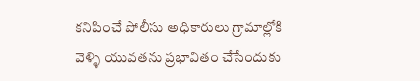కనిపించే పోలీసు అధికారులు గ్రామాల్లోకి వెళ్ళి యువతను ప్రభావితం చేసేందుకు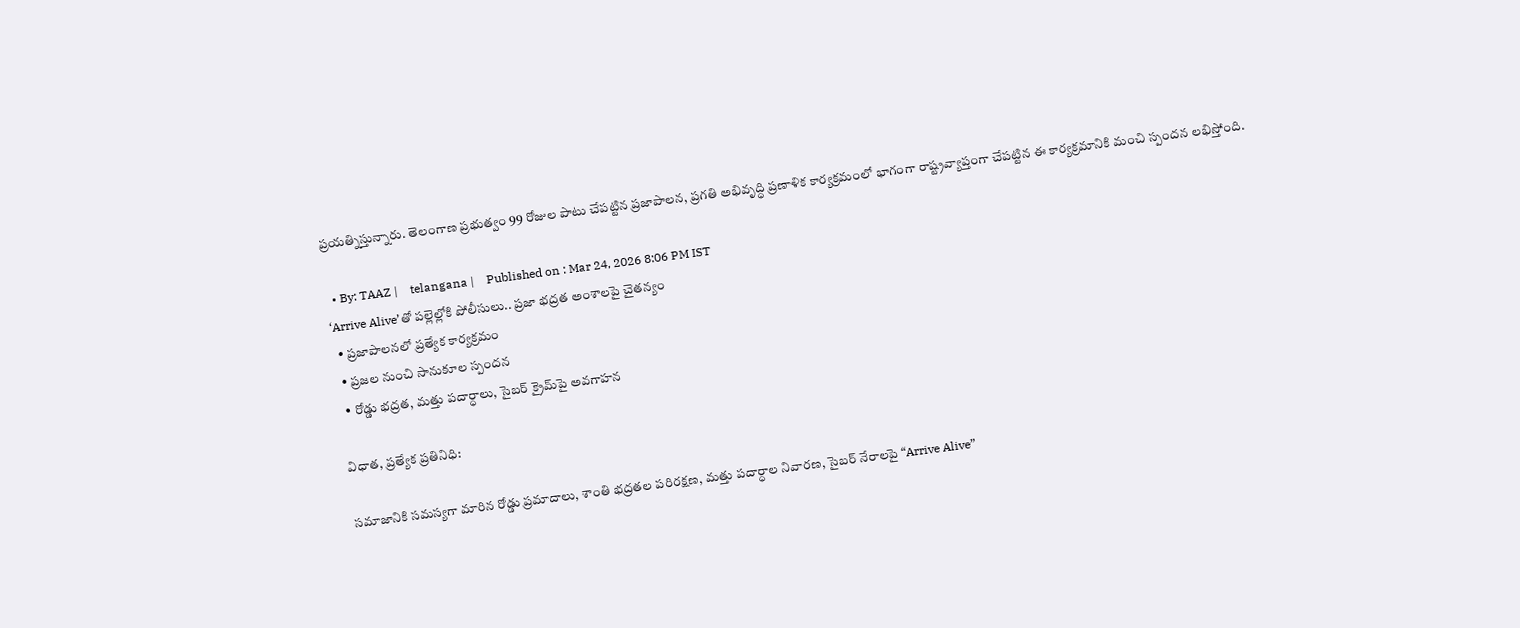ప్రయత్నిస్తున్నారు. తెలంగాణ ప్రభుత్వం 99 రోజుల పాటు చేపట్టిన ప్రజాపాలన, ప్రగతి అభివృద్ధి ప్రణాళిక కార్యక్రమంలో భాగంగా రాష్ట్రవ్యాప్తంగా చేపట్టిన ఈ కార్యక్రమానికి మంచి స్పందన లభిస్తోంది.

  • By: TAAZ |    telangana |    Published on : Mar 24, 2026 8:06 PM IST
‘Arrive Alive’తో పల్లెల్లోకి పోలీసులు.. ప్రజా భద్రత అంశాలపై చైతన్యం
  • ప్రజాపాలనలో ప్రత్యేక కార్యక్రమం
  • ప్రజల నుంచి సానుకూల స్పందన
  • రోడ్డు భద్రత, మత్తు పదార్ధాలు, సైబర్ క్రైమ్‌పై అవగాహన

విధాత, ప్రత్యేక ప్రతినిధి:

సమాజానికి సమస్యగా మారిన రోడ్డు ప్రమాదాలు, శాంతి భద్రతల పరిరక్షణ, మత్తు పదార్ధాల నివారణ, సైబర్ నేరాలపై “Arrive Alive”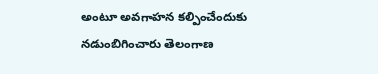అంటూ అవగాహన కల్పించేందుకు నడుంబిగించారు తెలంగాణ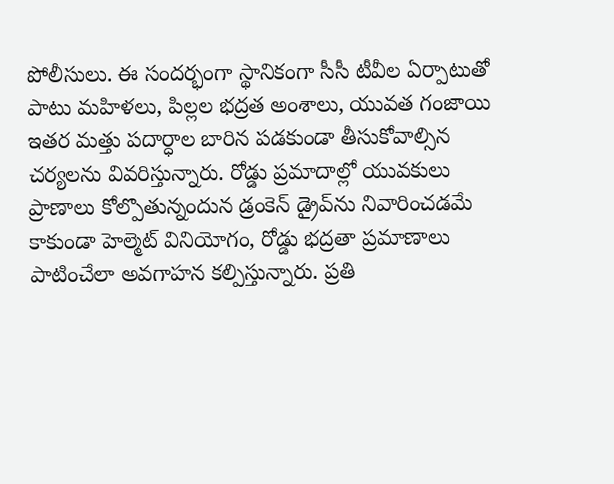పోలీసులు. ఈ సందర్భంగా స్థానికంగా సీసీ టీవీల ఏర్పాటుతో పాటు మహిళలు, పిల్లల భద్రత అంశాలు, యువత గంజాయి ఇతర మత్తు పదార్ధాల బారిన పడకుండా తీసుకోవాల్సిన చర్యలను వివరిస్తున్నారు. రోడ్డు ప్రమాదాల్లో యువకులు ప్రాణాలు కోల్పొతున్నందున డ్రంకెన్ డ్రైవ్‌ను నివారించడమే కాకుండా హెల్మెట్ వినియోగం, రోడ్డు భద్రతా ప్రమాణాలు పాటించేలా అవగాహన కల్పిస్తున్నారు. ప్రతి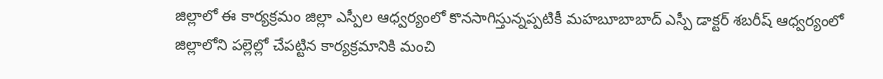జిల్లాలో ఈ కార్యక్రమం జిల్లా ఎస్పీల ఆధ్వర్యంలో కొనసాగిస్తున్నప్పటికీ మహబూబాబాద్ ఎస్పీ డాక్టర్ శబరీష్ ఆధ్వర్యంలో జిల్లాలోని పల్లెల్లో చేపట్టిన కార్యక్రమానికి మంచి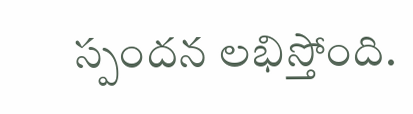స్పందన లభిస్తోంది.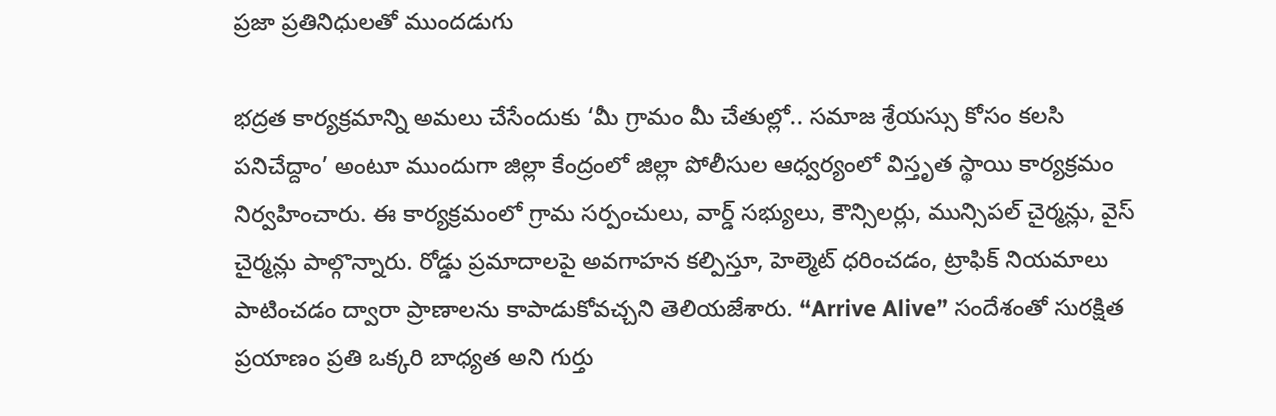ప్రజా ప్రతినిధులతో ముందడుగు

భద్రత కార్యక్రమాన్ని అమలు చేసేందుకు ‘మీ గ్రామం మీ చేతుల్లో.. సమాజ శ్రేయస్సు కోసం కలసి పనిచేద్దాం’ అంటూ ముందుగా జిల్లా కేంద్రంలో జిల్లా పోలీసుల ఆధ్వర్యంలో విస్తృత స్థాయి కార్యక్రమం నిర్వహించారు. ఈ కార్యక్రమంలో గ్రామ సర్పంచులు, వార్డ్ సభ్యులు, కౌన్సిలర్లు, మున్సిపల్ చైర్మన్లు, వైస్ చైర్మన్లు పాల్గొన్నారు. రోడ్డు ప్రమాదాలపై అవగాహన కల్పిస్తూ, హెల్మెట్ ధరించడం, ట్రాఫిక్ నియమాలు పాటించడం ద్వారా ప్రాణాలను కాపాడుకోవచ్చని తెలియజేశారు. “Arrive Alive” సందేశంతో సురక్షిత ప్రయాణం ప్రతి ఒక్కరి బాధ్యత అని గుర్తు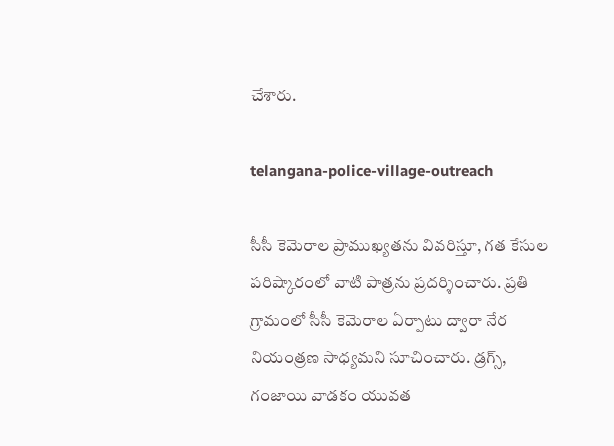చేశారు.

telangana-police-village-outreach

సీసీ కెమెరాల ప్రాముఖ్యతను వివరిస్తూ, గత కేసుల పరిష్కారంలో వాటి పాత్రను ప్రదర్శించారు. ప్రతి గ్రామంలో సీసీ కెమెరాల ఏర్పాటు ద్వారా నేర నియంత్రణ సాధ్యమని సూచించారు. డ్రగ్స్, గంజాయి వాడకం యువత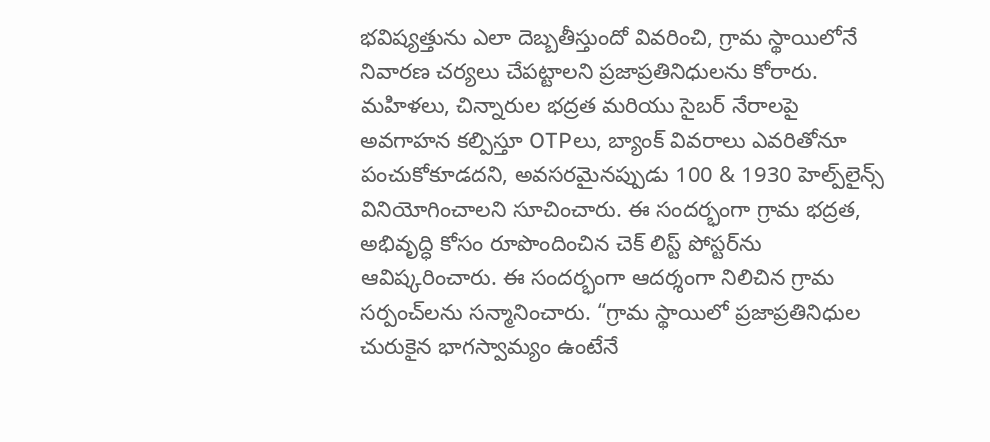భవిష్యత్తును ఎలా దెబ్బతీస్తుందో వివరించి, గ్రామ స్థాయిలోనే నివారణ చర్యలు చేపట్టాలని ప్రజాప్రతినిధులను కోరారు. మహిళలు, చిన్నారుల భద్రత మరియు సైబర్ నేరాలపై అవగాహన కల్పిస్తూ OTPలు, బ్యాంక్ వివరాలు ఎవరితోనూ పంచుకోకూడదని, అవసరమైనప్పుడు 100 & 1930 హెల్ప్‌లైన్స్ వినియోగించాలని సూచించారు. ఈ సందర్భంగా గ్రామ భద్రత, అభివృద్ధి కోసం రూపొందించిన చెక్‌ లిస్ట్ పోస్టర్‌ను ఆవిష్కరించారు. ఈ సందర్భంగా ఆదర్శంగా నిలిచిన గ్రామ సర్పంచ్‌లను సన్మానించారు. “గ్రామ స్థాయిలో ప్రజాప్రతినిధుల చురుకైన భాగస్వామ్యం ఉంటేనే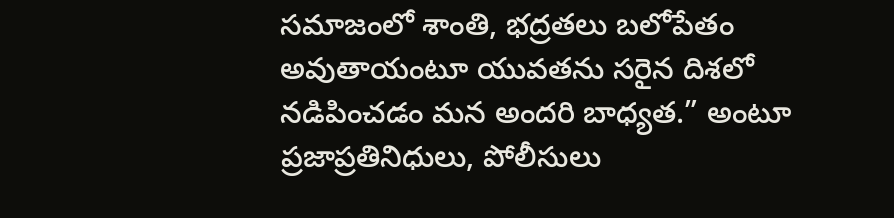సమాజంలో శాంతి, భద్రతలు బలోపేతం అవుతాయంటూ యువతను సరైన దిశలో నడిపించడం మన అందరి బాధ్యత.” అంటూ ప్రజాప్రతినిధులు, పోలీసులు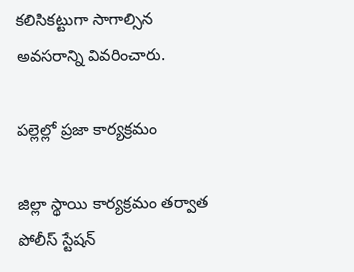కలిసికట్టుగా సాగాల్సిన అవసరాన్ని వివరించారు.

పల్లెల్లో ప్రజా కార్యక్రమం

జిల్లా స్థాయి కార్యక్రమం తర్వాత పోలీస్ స్టేషన్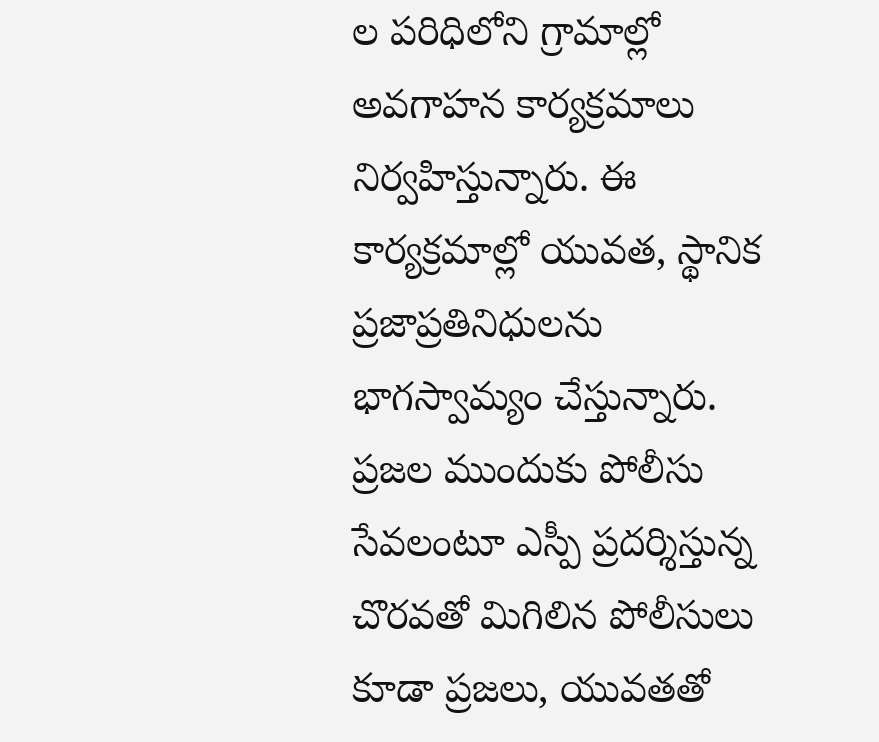ల పరిధిలోని గ్రామాల్లో అవగాహన కార్యక్రమాలు నిర్వహిస్తున్నారు. ఈ కార్యక్రమాల్లో యువత, స్థానిక ప్రజాప్రతినిధులను భాగస్వామ్యం చేస్తున్నారు. ప్రజల ముందుకు పోలీసు సేవలంటూ ఎస్పీ ప్రదర్శిస్తున్న చొరవతో మిగిలిన పోలీసులు కూడా ప్రజలు, యువతతో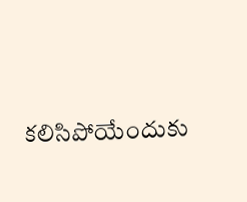కలిసిపోయేందుకు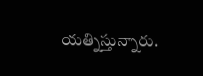యత్నిస్తున్నారు.